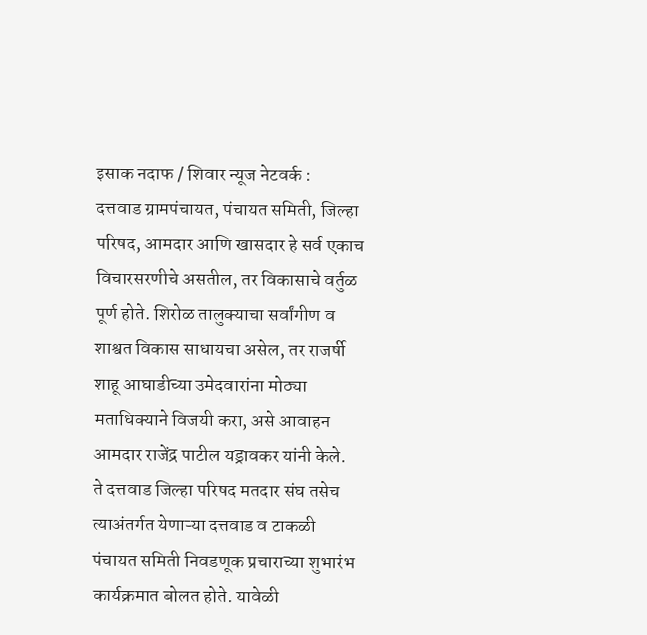इसाक नदाफ / शिवार न्यूज नेटवर्क :
दत्तवाड ग्रामपंचायत, पंचायत समिती, जिल्हा परिषद, आमदार आणि खासदार हे सर्व एकाच विचारसरणीचे असतील, तर विकासाचे वर्तुळ पूर्ण होते. शिरोळ तालुक्याचा सर्वांगीण व शाश्वत विकास साधायचा असेल, तर राजर्षी शाहू आघाडीच्या उमेदवारांना मोठ्या मताधिक्याने विजयी करा, असे आवाहन आमदार राजेंद्र पाटील यड्रावकर यांनी केले.
ते दत्तवाड जिल्हा परिषद मतदार संघ तसेच त्याअंतर्गत येणाऱ्या दत्तवाड व टाकळी पंचायत समिती निवडणूक प्रचाराच्या शुभारंभ कार्यक्रमात बोलत होते. यावेळी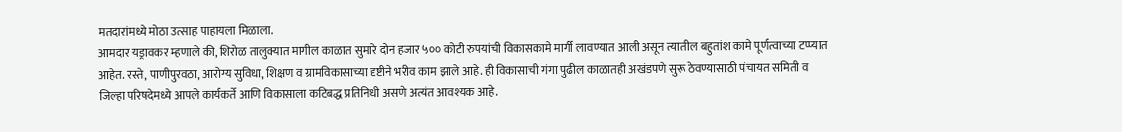मतदारांमध्ये मोठा उत्साह पाहायला मिळाला.
आमदार यड्रावकर म्हणाले की, शिरोळ तालुक्यात मागील काळात सुमारे दोन हजार ५०० कोटी रुपयांची विकासकामे मार्गी लावण्यात आली असून त्यातील बहुतांश कामे पूर्णत्वाच्या टप्प्यात आहेत. रस्ते, पाणीपुरवठा, आरोग्य सुविधा, शिक्षण व ग्रामविकासाच्या दृष्टीने भरीव काम झाले आहे. ही विकासाची गंगा पुढील काळातही अखंडपणे सुरू ठेवण्यासाठी पंचायत समिती व जिल्हा परिषदेमध्ये आपले कार्यकर्ते आणि विकासाला कटिबद्ध प्रतिनिधी असणे अत्यंत आवश्यक आहे.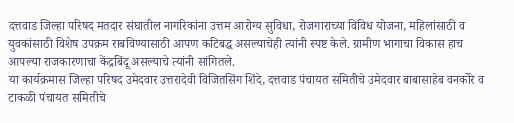दत्तवाड जिल्हा परिषद मतदार संघातील नागरिकांना उत्तम आरोग्य सुविधा, रोजगाराच्या विविध योजना, महिलांसाठी व युवकांसाठी विशेष उपक्रम राबविण्यासाठी आपण कटिबद्ध असल्याचेही त्यांनी स्पष्ट केले. ग्रामीण भागाचा विकास हाच आपल्या राजकारणाचा केंद्रबिंदू असल्याचे त्यांनी सांगितले.
या कार्यक्रमास जिल्हा परिषद उमेदवार उत्तरादेवी विजितसिंग शिंदे, दत्तवाड पंचायत समितीचे उमेदवार बाबासाहेब वनकोरे व टाकळी पंचायत समितीचे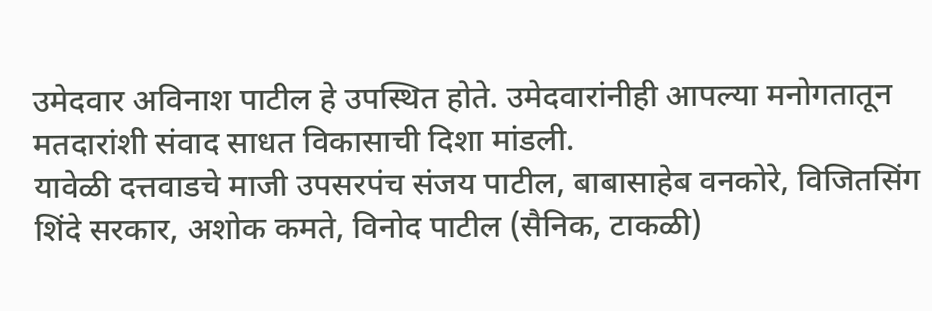उमेदवार अविनाश पाटील हे उपस्थित होते. उमेदवारांनीही आपल्या मनोगतातून मतदारांशी संवाद साधत विकासाची दिशा मांडली.
यावेळी दत्तवाडचे माजी उपसरपंच संजय पाटील, बाबासाहेब वनकोरे, विजितसिंग शिंदे सरकार, अशोक कमते, विनोद पाटील (सैनिक, टाकळी)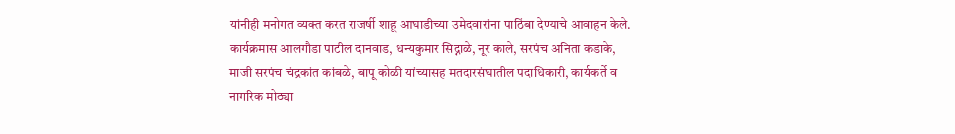यांनीही मनोगत व्यक्त करत राजर्षी शाहू आघाडीच्या उमेदवारांना पाठिंबा देण्याचे आवाहन केले.
कार्यक्रमास आलगौडा पाटील दानवाड, धन्यकुमार सिद्नाळे, नूर काले, सरपंच अनिता कडाके, माजी सरपंच चंद्रकांत कांबळे, बापू कोळी यांच्यासह मतदारसंघातील पदाधिकारी, कार्यकर्ते व नागरिक मोठ्या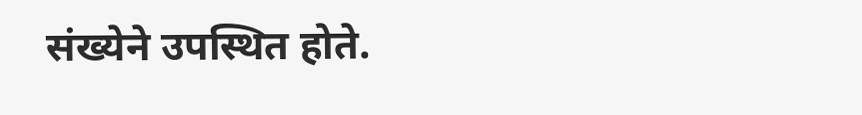संख्येने उपस्थित होते.